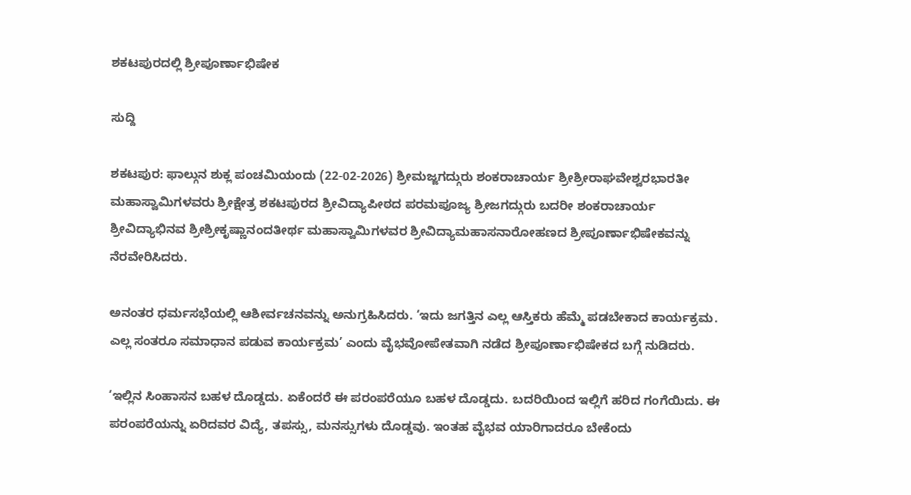ಶಕಟಪುರದಲ್ಲಿ ಶ್ರೀಪೂರ್ಣಾಭಿಷೇಕ

ಸುದ್ದಿ

ಶಕಟಪುರ: ಫಾಲ್ಗುನ ಶುಕ್ಲ ಪಂಚಮಿಯಂದು (22-02-2026) ಶ್ರೀಮಜ್ಜಗದ್ಗುರು ಶಂಕರಾಚಾರ್ಯ ಶ್ರೀಶ್ರೀರಾಘವೇಶ್ವರಭಾರತೀ ಮಹಾಸ್ವಾಮಿಗಳವರು ಶ್ರೀಕ್ಷೇತ್ರ ಶಕಟಪುರದ ಶ್ರೀವಿದ್ಯಾಪೀಠದ ಪರಮಪೂಜ್ಯ ಶ್ರೀಜಗದ್ಗುರು ಬದರೀ ಶಂಕರಾಚಾರ್ಯ ಶ್ರೀವಿದ್ಯಾಭಿನವ ಶ್ರೀಶ್ರೀಕೃಷ್ಣಾನಂದತೀರ್ಥ ಮಹಾಸ್ವಾಮಿಗಳವರ ಶ್ರೀವಿದ್ಯಾಮಹಾಸನಾರೋಹಣದ ಶ್ರೀಪೂರ್ಣಾಭಿಷೇಕವನ್ನು ನೆರವೇರಿಸಿದರು.

ಅನಂತರ ಧರ್ಮಸಭೆಯಲ್ಲಿ ಆಶೀರ್ವಚನವನ್ನು ಅನುಗ್ರಹಿಸಿದರು. ‘ಇದು ಜಗತ್ತಿನ ಎಲ್ಲ ಆಸ್ತಿಕರು ಹೆಮ್ಮೆ ಪಡಬೇಕಾದ ಕಾರ್ಯಕ್ರಮ. ಎಲ್ಲ ಸಂತರೂ ಸಮಾಧಾನ ಪಡುವ ಕಾರ್ಯಕ್ರಮ’ ಎಂದು ವೈಭವೋಪೇತವಾಗಿ ನಡೆದ ಶ್ರೀಪೂರ್ಣಾಭಿಷೇಕದ ಬಗ್ಗೆ ನುಡಿದರು.

‘ಇಲ್ಲಿನ ಸಿಂಹಾಸನ ಬಹಳ ದೊಡ್ಡದು. ಏಕೆಂದರೆ ಈ ಪರಂಪರೆಯೂ ಬಹಳ ದೊಡ್ಡದು. ಬದರಿಯಿಂದ ಇಲ್ಲಿಗೆ ಹರಿದ ಗಂಗೆಯಿದು. ಈ ಪರಂಪರೆಯನ್ನು ಏರಿದವರ ವಿದ್ಯೆ, ತಪಸ್ಸು, ಮನಸ್ಸುಗಳು ದೊಡ್ಡವು. ಇಂತಹ ವೈಭವ ಯಾರಿಗಾದರೂ ಬೇಕೆಂದು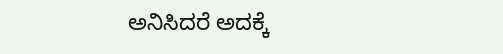ಅನಿಸಿದರೆ ಅದಕ್ಕೆ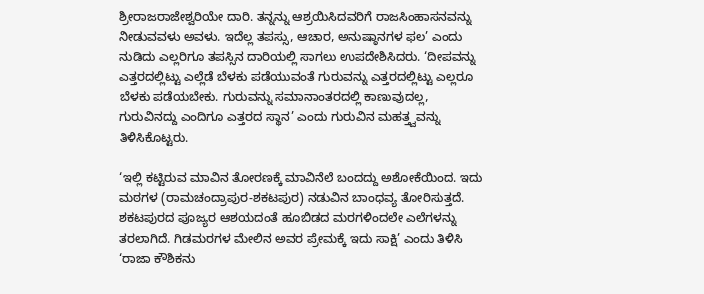ಶ್ರೀರಾಜರಾಜೇಶ್ವರಿಯೇ ದಾರಿ. ತನ್ನನ್ನು ಆಶ್ರಯಿಸಿದವರಿಗೆ ರಾಜಸಿಂಹಾಸನವನ್ನು ನೀಡುವವಳು ಅವಳು. ಇದೆಲ್ಲ ತಪಸ್ಸು, ಆಚಾರ, ಅನುಷ್ಠಾನಗಳ ಫಲ’ ಎಂದು ನುಡಿದು ಎಲ್ಲರಿಗೂ ತಪಸ್ಸಿನ ದಾರಿಯಲ್ಲಿ ಸಾಗಲು ಉಪದೇಶಿಸಿದರು. ‘ದೀಪವನ್ನು ಎತ್ತರದಲ್ಲಿಟ್ಟು ಎಲ್ಲೆಡೆ ಬೆಳಕು ಪಡೆಯುವಂತೆ ಗುರುವನ್ನು ಎತ್ತರದಲ್ಲಿಟ್ಟು ಎಲ್ಲರೂ ಬೆಳಕು ಪಡೆಯಬೇಕು. ಗುರುವನ್ನು ಸಮಾನಾಂತರದಲ್ಲಿ ಕಾಣುವುದಲ್ಲ, ಗುರುವಿನದ್ದು ಎಂದಿಗೂ ಎತ್ತರದ ಸ್ಥಾನ’ ಎಂದು ಗುರುವಿನ ಮಹತ್ತ್ವವನ್ನು ತಿಳಿಸಿಕೊಟ್ಟರು.

‘ಇಲ್ಲಿ ಕಟ್ಟಿರುವ ಮಾವಿನ ತೋರಣಕ್ಕೆ ಮಾವಿನೆಲೆ ಬಂದದ್ದು ಅಶೋಕೆಯಿಂದ. ಇದು ಮಠಗಳ (ರಾಮಚಂದ್ರಾಪುರ-ಶಕಟಪುರ) ನಡುವಿನ ಬಾಂಧವ್ಯ ತೋರಿಸುತ್ತದೆ. ಶಕಟಪುರದ ಪೂಜ್ಯರ ಆಶಯದಂತೆ ಹೂಬಿಡದ ಮರಗಳಿಂದಲೇ ಎಲೆಗಳನ್ನು ತರಲಾಗಿದೆ. ಗಿಡಮರಗಳ ಮೇಲಿನ ಅವರ ಪ್ರೇಮಕ್ಕೆ ಇದು ಸಾಕ್ಷಿ’ ಎಂದು ತಿಳಿಸಿ ‘ರಾಜಾ ಕೌಶಿಕನು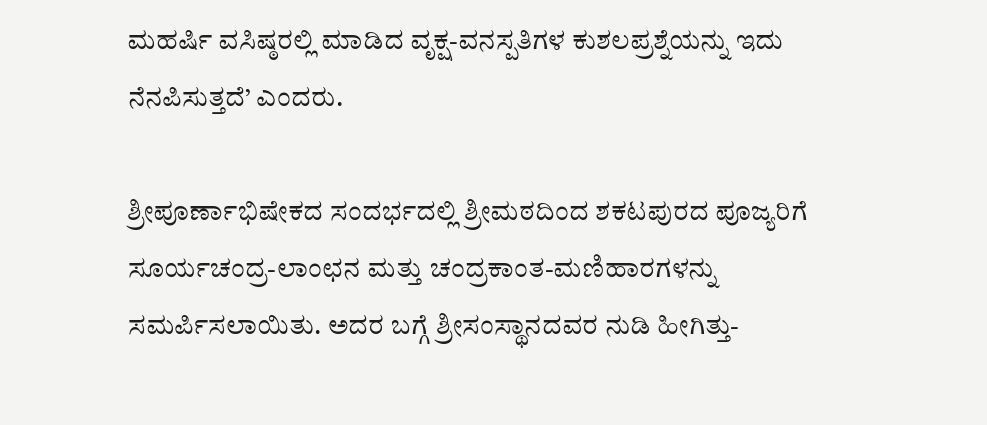ಮಹರ್ಷಿ ವಸಿಷ್ಠರಲ್ಲಿ ಮಾಡಿದ ವೃಕ್ಷ-ವನಸ್ಪತಿಗಳ ಕುಶಲಪ್ರಶ್ನೆಯನ್ನು ಇದು ನೆನಪಿಸುತ್ತದೆ’ ಎಂದರು.

ಶ್ರೀಪೂರ್ಣಾಭಿಷೇಕದ ಸಂದರ್ಭದಲ್ಲಿ ಶ್ರೀಮಠದಿಂದ ಶಕಟಪುರದ ಪೂಜ್ಯರಿಗೆ ಸೂರ್ಯಚಂದ್ರ-ಲಾಂಛನ ಮತ್ತು ಚಂದ್ರಕಾಂತ-ಮಣಿಹಾರಗಳನ್ನು ಸಮರ್ಪಿಸಲಾಯಿತು. ಅದರ ಬಗ್ಗೆ ಶ್ರೀಸಂಸ್ಥಾನದವರ ನುಡಿ ಹೀಗಿತ್ತು-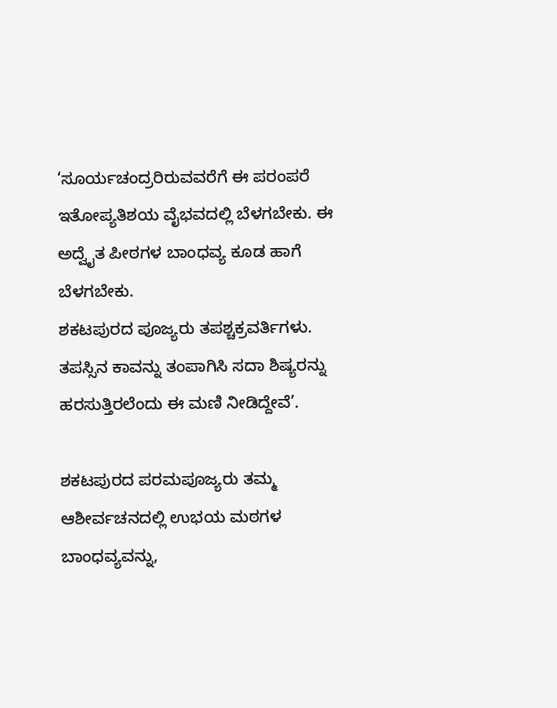‘ಸೂರ್ಯಚಂದ್ರರಿರುವವರೆಗೆ ಈ ಪರಂಪರೆ ಇತೋಪ್ಯತಿಶಯ ವೈಭವದಲ್ಲಿ ಬೆಳಗಬೇಕು. ಈ ಅದ್ವೈತ ಪೀಠಗಳ ಬಾಂಧವ್ಯ ಕೂಡ ಹಾಗೆ ಬೆಳಗಬೇಕು.
ಶಕಟಪುರದ ಪೂಜ್ಯರು ತಪಶ್ಚಕ್ರವರ್ತಿಗಳು. ತಪಸ್ಸಿನ ಕಾವನ್ನು ತಂಪಾಗಿಸಿ ಸದಾ ಶಿಷ್ಯರನ್ನು ಹರಸುತ್ತಿರಲೆಂದು ಈ ಮಣಿ ನೀಡಿದ್ದೇವೆ’.

ಶಕಟಪುರದ ಪರಮಪೂಜ್ಯರು ತಮ್ಮ ಆಶೀರ್ವಚನದಲ್ಲಿ ಉಭಯ ಮಠಗಳ ಬಾಂಧವ್ಯವನ್ನು,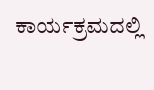ಕಾರ್ಯಕ್ರಮದಲ್ಲಿ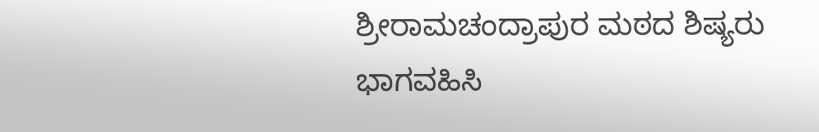ಶ್ರೀರಾಮಚಂದ್ರಾಪುರ ಮಠದ ಶಿಷ್ಯರು ಭಾಗವಹಿಸಿ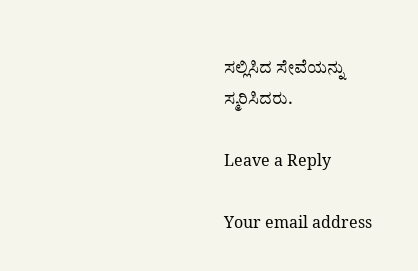ಸಲ್ಲಿಸಿದ ಸೇವೆಯನ್ನು ಸ್ಮರಿಸಿದರು.

Leave a Reply

Your email address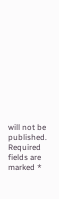will not be published. Required fields are marked *